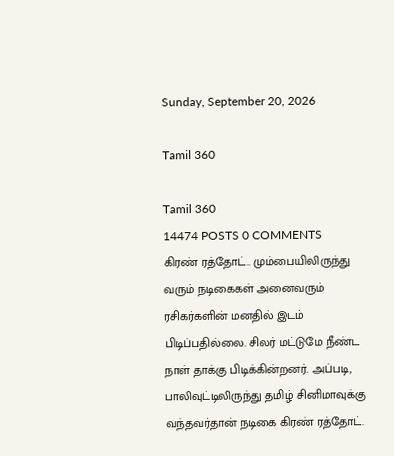Sunday, September 20, 2026

Tamil 360

Tamil 360
14474 POSTS 0 COMMENTS
கிரண் ரத்தோட்.. மும்பையிலிருந்து வரும் நடிகைகள் அனைவரும் ரசிகர்களின் மனதில் இடம் பிடிப்பதில்லை. சிலர் மட்டுமே நீண்ட நாள் தாக்கு பிடிக்கின்றனர். அப்படி, பாலிவுட்டிலிருந்து தமிழ் சினிமாவுக்கு வந்தவர்தான் நடிகை கிரண் ரத்தோட்.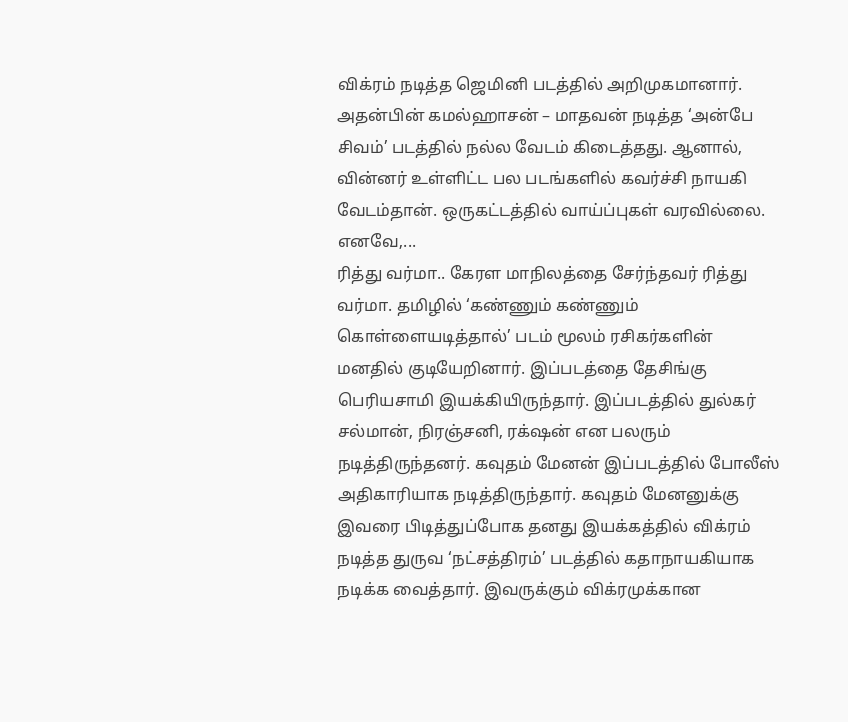விக்ரம் நடித்த ஜெமினி படத்தில் அறிமுகமானார். அதன்பின் கமல்ஹாசன் – மாதவன் நடித்த ‘அன்பே சிவம்’ படத்தில் நல்ல வேடம் கிடைத்தது. ஆனால், வின்னர் உள்ளிட்ட பல படங்களில் கவர்ச்சி நாயகி வேடம்தான். ஒருகட்டத்தில் வாய்ப்புகள் வரவில்லை. எனவே,...
ரித்து வர்மா.. கேரள மாநிலத்தை சேர்ந்தவர் ரித்து வர்மா. தமிழில் ‘கண்ணும் கண்ணும் கொள்ளையடித்தால்’ படம் மூலம் ரசிகர்களின் மனதில் குடியேறினார். இப்படத்தை தேசிங்கு பெரியசாமி இயக்கியிருந்தார். இப்படத்தில் துல்கர் சல்மான், நிரஞ்சனி, ரக்‌ஷன் என பலரும் நடித்திருந்தனர். கவுதம் மேனன் இப்படத்தில் போலீஸ் அதிகாரியாக நடித்திருந்தார். கவுதம் மேனனுக்கு இவரை பிடித்துப்போக தனது இயக்கத்தில் விக்ரம் நடித்த துருவ ‘நட்சத்திரம்’ படத்தில் கதாநாயகியாக நடிக்க வைத்தார். இவருக்கும் விக்ரமுக்கான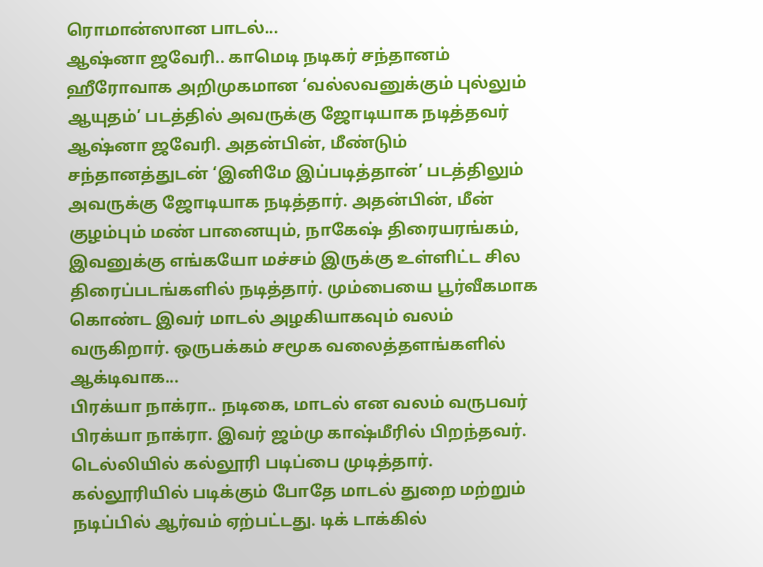ரொமான்ஸான பாடல்...
ஆஷ்னா ஜவேரி.. காமெடி நடிகர் சந்தானம் ஹீரோவாக அறிமுகமான ‘வல்லவனுக்கும் புல்லும் ஆயுதம்’ படத்தில் அவருக்கு ஜோடியாக நடித்தவர் ஆஷ்னா ஜவேரி. அதன்பின், மீண்டும் சந்தானத்துடன் ‘இனிமே இப்படித்தான்’ படத்திலும் அவருக்கு ஜோடியாக நடித்தார். அதன்பின், மீன் குழம்பும் மண் பானையும், நாகேஷ் திரையரங்கம், இவனுக்கு எங்கயோ மச்சம் இருக்கு உள்ளிட்ட சில திரைப்படங்களில் நடித்தார். மும்பையை பூர்வீகமாக கொண்ட இவர் மாடல் அழகியாகவும் வலம் வருகிறார். ஒருபக்கம் சமூக வலைத்தளங்களில் ஆக்டிவாக...
பிரக்யா நாக்ரா.. நடிகை, மாடல் என வலம் வருபவர் பிரக்யா நாக்ரா. இவர் ஜம்மு காஷ்மீரில் பிறந்தவர். டெல்லியில் கல்லூரி படிப்பை முடித்தார். கல்லூரியில் படிக்கும் போதே மாடல் துறை மற்றும் நடிப்பில் ஆர்வம் ஏற்பட்டது. டிக் டாக்கில்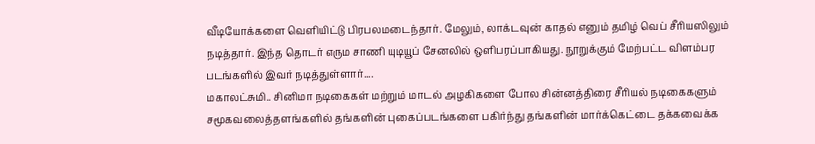வீடியோக்களை வெளியிட்டு பிரபலமடைந்தார். மேலும், லாக்டவுன் காதல் எனும் தமிழ் வெப் சீரியஸிலும் நடித்தார். இந்த தொடர் எரும சாணி யுடியூப் சேனலில் ஒளிபரப்பாகியது. நூறுக்கும் மேற்பட்ட விளம்பர படங்களில் இவர் நடித்துள்ளார்....
மகாலட்சுமி.. சினிமா நடிகைகள் மற்றும் மாடல் அழகிகளை போல சின்னத்திரை சீரியல் நடிகைகளும் சமூகவலைத்தளங்களில் தங்களின் புகைப்படங்களை பகிர்ந்து தங்களின் மார்க்கெட்டை தக்கவைக்க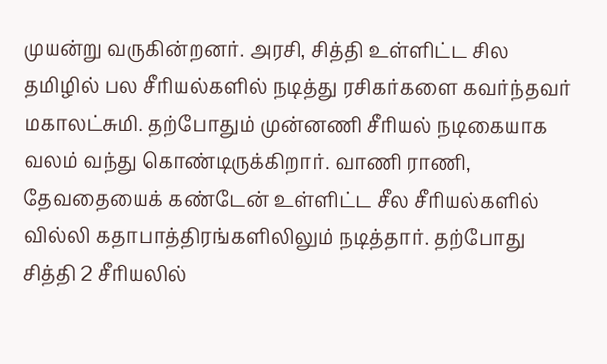முயன்று வருகின்றனர். அரசி, சித்தி உள்ளிட்ட சில தமிழில் பல சீரியல்களில் நடித்து ரசிகர்களை கவர்ந்தவர் மகாலட்சுமி. தற்போதும் முன்னணி சீரியல் நடிகையாக வலம் வந்து கொண்டிருக்கிறார். வாணி ராணி, தேவதையைக் கண்டேன் உள்ளிட்ட சீல சீரியல்களில் வில்லி கதாபாத்திரங்களிலிலும் நடித்தார். தற்போது சித்தி 2 சீரியலில்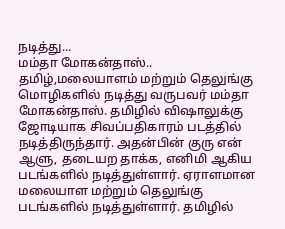நடித்து...
மம்தா மோகன்தாஸ்.. தமிழ்,மலையாளம் மற்றும் தெலுங்கு மொழிகளில் நடித்து வருபவர் மம்தா மோகன்தாஸ். தமிழில் விஷாலுக்கு ஜோடியாக சிவப்பதிகாரம் படத்தில் நடித்திருந்தார். அதன்பின் குரு என் ஆளு, தடையற தாக்க, எனிமி ஆகிய படங்களில் நடித்துள்ளார். ஏராளமான மலையாள மற்றும் தெலுங்கு படங்களில் நடித்துள்ளார். தமிழில்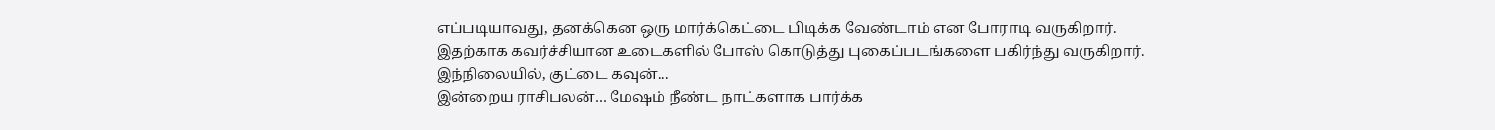எப்படியாவது, தனக்கென ஒரு மார்க்கெட்டை பிடிக்க வேண்டாம் என போராடி வருகிறார். இதற்காக கவர்ச்சியான உடைகளில் போஸ் கொடுத்து புகைப்படங்களை பகிர்ந்து வருகிறார். இந்நிலையில், குட்டை கவுன்...
இன்றைய ராசிபலன்… மேஷம் நீண்ட நாட்களாக பார்க்க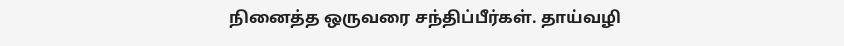நினைத்த ஒருவரை சந்திப்பீர்கள். தாய்வழி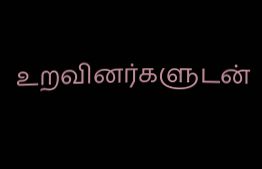உறவினர்களுடன்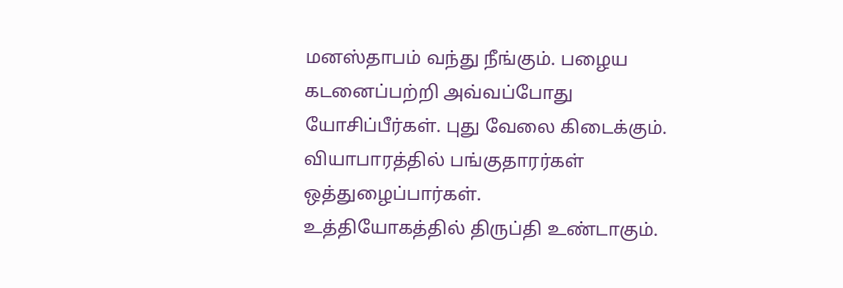மனஸ்தாபம் வந்து நீங்கும். பழைய கடனைப்பற்றி அவ்வப்போது யோசிப்பீர்கள். புது வேலை கிடைக்கும். வியாபாரத்தில் பங்குதாரர்கள் ஒத்துழைப்பார்கள். உத்தியோகத்தில் ‌திருப்தி உண்டாகும்.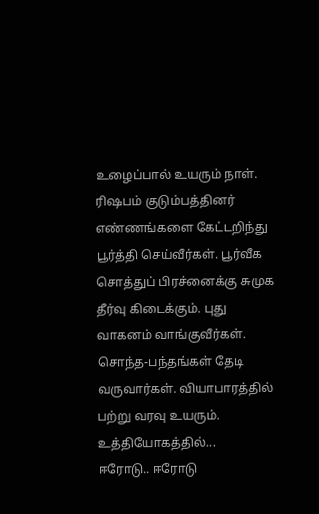உழைப்பால் உயரும் நாள். ரிஷபம் குடும்பத்தினர் எண்ணங்களை கேட்டறிந்து பூர்த்தி செய்வீர்கள். பூர்வீக சொத்துப் பிரச்னைக்கு சுமுக தீர்வு கிடைக்கும். புது வாகனம் வாங்குவீர்கள். சொந்த-பந்தங்கள் தேடி வருவார்கள். வியாபாரத்தில் பற்று வரவு உயரும். உத்தியோகத்தில்...
ஈரோடு.. ஈரோடு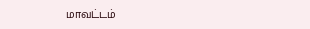மாவட்டம்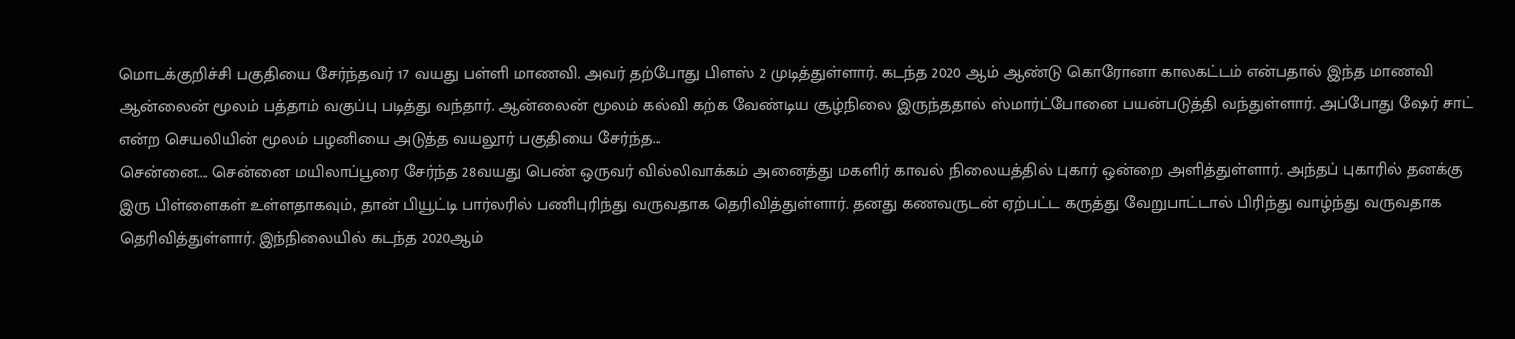மொடக்குறிச்சி பகுதியை சேர்ந்தவர் 17 வயது பள்ளி மாணவி. அவர் தற்போது பிளஸ் 2 முடித்துள்ளார். கடந்த 2020 ஆம் ஆண்டு கொரோனா காலகட்டம் என்பதால் இந்த மாணவி ஆன்லைன் மூலம் பத்தாம் வகுப்பு படித்து வந்தார். ஆன்லைன் மூலம் கல்வி கற்க வேண்டிய சூழ்நிலை இருந்ததால் ஸ்மார்ட்போனை பயன்படுத்தி வந்துள்ளார். அப்போது ஷேர் சாட் என்ற செயலியின் மூலம் பழனியை அடுத்த வயலூர் பகுதியை சேர்ந்த...
சென்னை.... சென்னை மயிலாப்பூரை சேர்ந்த 28வயது பெண் ஒருவர் வில்லிவாக்கம் அனைத்து மகளிர் காவல் நிலையத்தில் புகார் ஒன்றை அளித்துள்ளார். அந்தப் புகாரில் தனக்கு இரு பிள்ளைகள் உள்ளதாகவும், தான் பியூட்டி பார்லரில் பணிபுரிந்து வருவதாக தெரிவித்துள்ளார். தனது கணவருடன் ஏற்பட்ட கருத்து வேறுபாட்டால் பிரிந்து வாழ்ந்து வருவதாக தெரிவித்துள்ளார். இந்நிலையில் கடந்த 2020ஆம்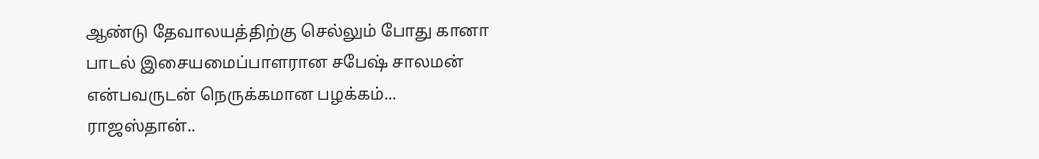ஆண்டு தேவாலயத்திற்கு செல்லும் போது கானா பாடல் இசையமைப்பாளரான சபேஷ் சாலமன் என்பவருடன் நெருக்கமான பழக்கம்...
ராஜஸ்தான்..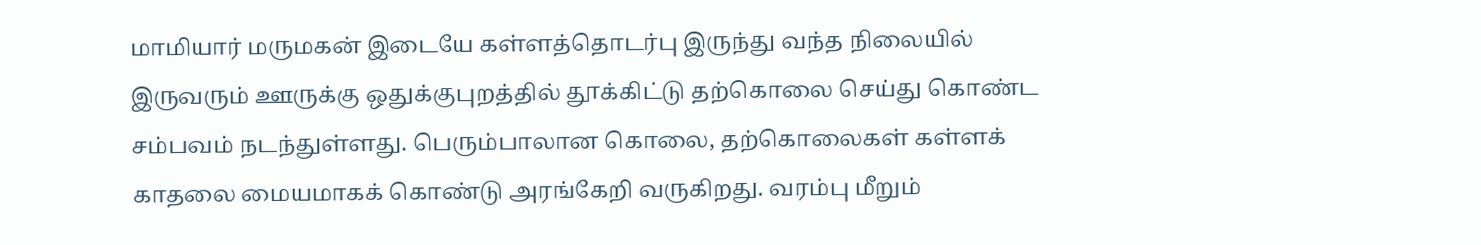மாமியார் மருமகன் இடையே கள்ளத்தொடர்பு இருந்து வந்த நிலையில் இருவரும் ஊருக்கு ஒதுக்குபுறத்தில் தூக்கிட்டு தற்கொலை செய்து கொண்ட சம்பவம் நடந்துள்ளது. பெரும்பாலான கொலை, தற்கொலைகள் கள்ளக் காதலை மையமாகக் கொண்டு அரங்கேறி வருகிறது. வரம்பு மீறும்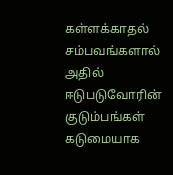கள்ளக்காதல் சம்பவங்களால் அதில் ஈடுபடுவோரின் குடும்பங்கள் கடுமையாக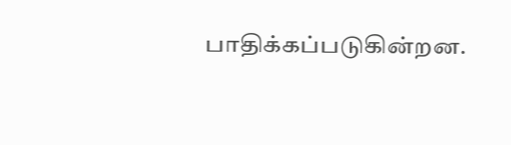பாதிக்கப்படுகின்றன.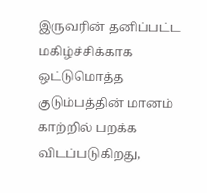இருவரின் தனிப்பட்ட மகிழ்ச்சிக்காக ஒட்டுமொத்த குடும்பத்தின் மானம் காற்றில் பறக்க விடப்படுகிறது,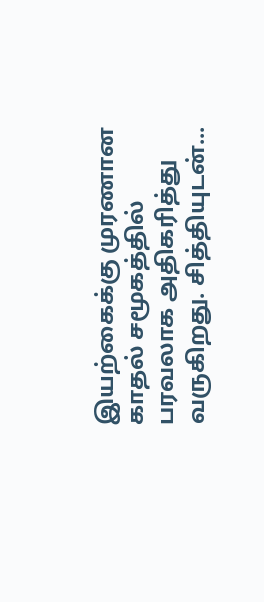இயற்கைக்கு முரணான காதல் சமூகத்தில் பரவலாக அதிகரித்து வருகிறது. சித்தியுடன்...